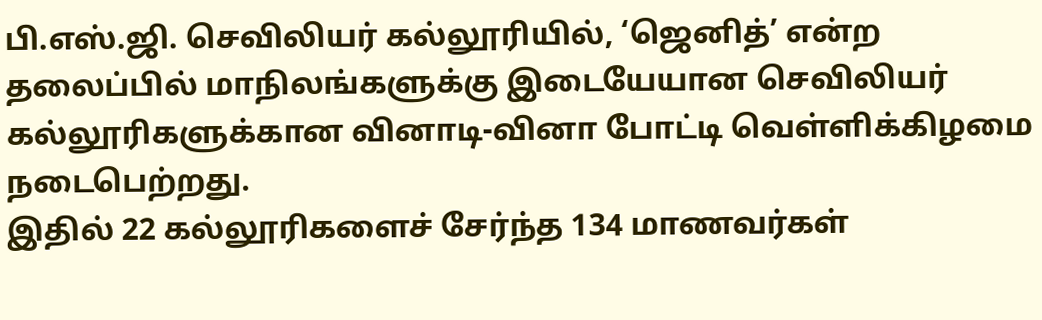பி.எஸ்.ஜி. செவிலியர் கல்லூரியில், ‘ஜெனித்’ என்ற தலைப்பில் மாநிலங்களுக்கு இடையேயான செவிலியர் கல்லூரிகளுக்கான வினாடி-வினா போட்டி வெள்ளிக்கிழமை நடைபெற்றது.
இதில் 22 கல்லூரிகளைச் சேர்ந்த 134 மாணவர்கள்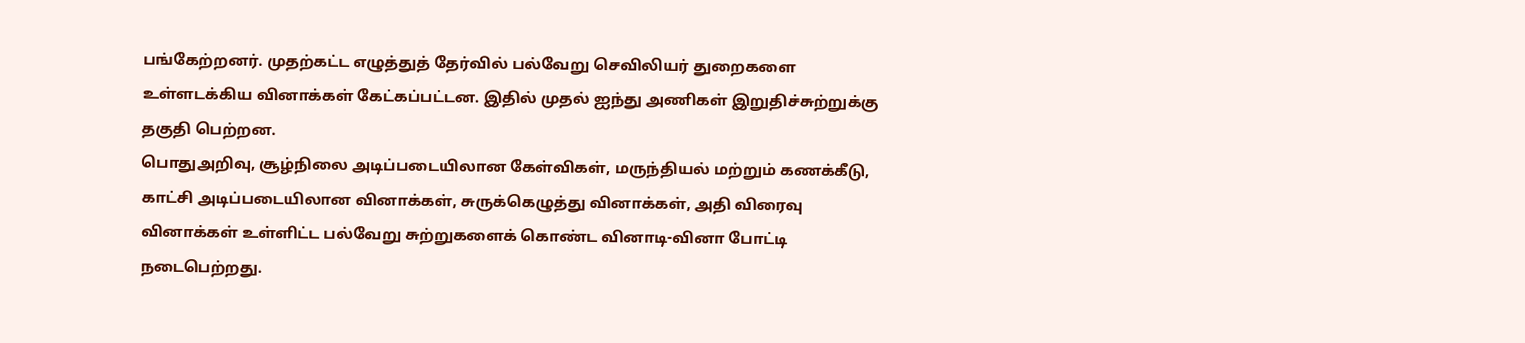பங்கேற்றனர். முதற்கட்ட எழுத்துத் தேர்வில் பல்வேறு செவிலியர் துறைகளை உள்ளடக்கிய வினாக்கள் கேட்கப்பட்டன. இதில் முதல் ஐந்து அணிகள் இறுதிச்சுற்றுக்கு தகுதி பெற்றன.
பொதுஅறிவு, சூழ்நிலை அடிப்படையிலான கேள்விகள், மருந்தியல் மற்றும் கணக்கீடு, காட்சி அடிப்படையிலான வினாக்கள், சுருக்கெழுத்து வினாக்கள், அதி விரைவு வினாக்கள் உள்ளிட்ட பல்வேறு சுற்றுகளைக் கொண்ட வினாடி-வினா போட்டி நடைபெற்றது.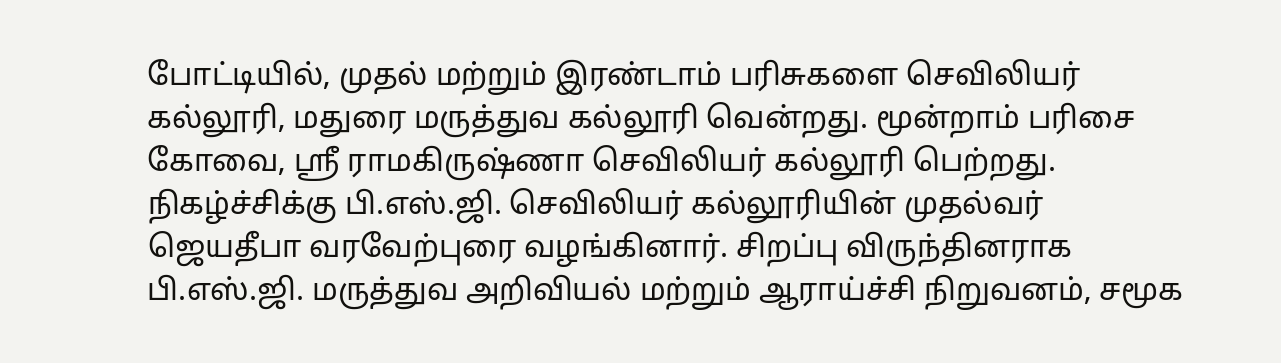போட்டியில், முதல் மற்றும் இரண்டாம் பரிசுகளை செவிலியர் கல்லூரி, மதுரை மருத்துவ கல்லூரி வென்றது. மூன்றாம் பரிசை கோவை, ஸ்ரீ ராமகிருஷ்ணா செவிலியர் கல்லூரி பெற்றது.
நிகழ்ச்சிக்கு பி.எஸ்.ஜி. செவிலியர் கல்லூரியின் முதல்வர் ஜெயதீபா வரவேற்புரை வழங்கினார். சிறப்பு விருந்தினராக பி.எஸ்.ஜி. மருத்துவ அறிவியல் மற்றும் ஆராய்ச்சி நிறுவனம், சமூக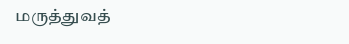மருத்துவத்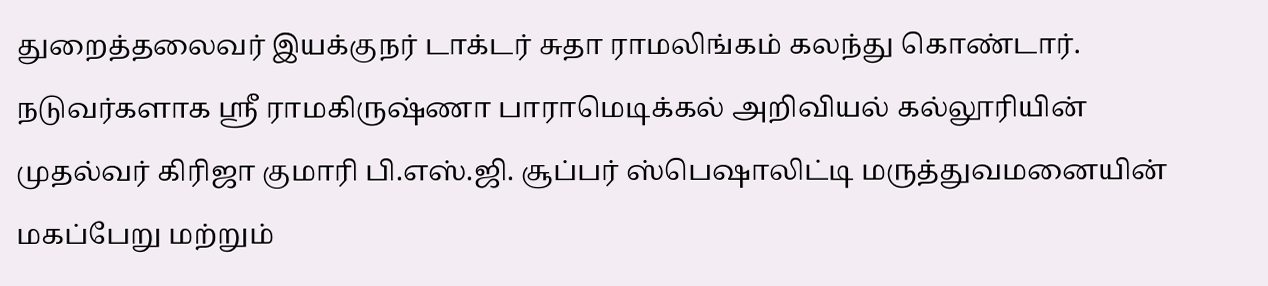துறைத்தலைவர் இயக்குநர் டாக்டர் சுதா ராமலிங்கம் கலந்து கொண்டார்.
நடுவர்களாக ஸ்ரீ ராமகிருஷ்ணா பாராமெடிக்கல் அறிவியல் கல்லூரியின் முதல்வர் கிரிஜா குமாரி பி.எஸ்.ஜி. சூப்பர் ஸ்பெஷாலிட்டி மருத்துவமனையின் மகப்பேறு மற்றும்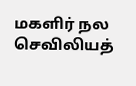மகளிர் நல செவிலியத்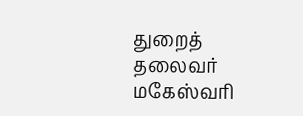துறைத் தலைவர் மகேஸ்வரி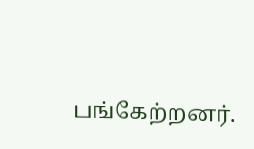பங்கேற்றனர்.